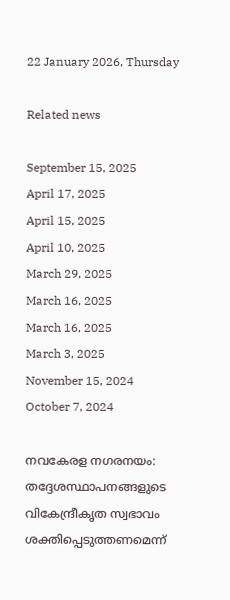22 January 2026, Thursday

Related news

September 15, 2025
April 17, 2025
April 15, 2025
April 10, 2025
March 29, 2025
March 16, 2025
March 16, 2025
March 3, 2025
November 15, 2024
October 7, 2024

നവകേരള നഗരനയം: തദ്ദേശസ്ഥാപനങ്ങളുടെ വികേന്ദ്രീകൃത സ്വഭാവം ശക്തിപ്പെടുത്തണമെന്ന്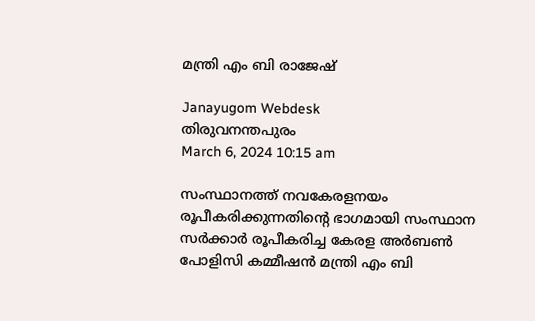മന്ത്രി എം ബി രാജേഷ്

Janayugom Webdesk
തിരുവനന്തപുരം
March 6, 2024 10:15 am

സംസ്ഥാനത്ത് നവകേരളനയം രൂപീകരിക്കുന്നതിന്റെ ഭാഗമായി സംസ്ഥാന സര്‍ക്കാര്‍ രൂപീകരിച്ച കേരള അര്‍ബണ്‍ പോളിസി കമ്മീഷന്‍ മന്ത്രി എം ബി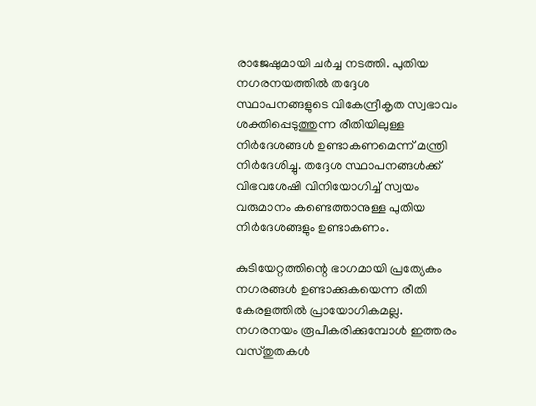രാജേഷുമായി ചര്‍ച്ച നടത്തി. പുതിയ നഗരനയത്തിൽ തദ്ദേശ സ്ഥാപനങ്ങളുടെ വികേന്ദ്രീകൃത സ്വഭാവം ശക്തിപ്പെടുത്തുന്ന രീതിയിലുള്ള നിർദേശങ്ങൾ ഉണ്ടാകണമെന്ന് മന്ത്രി നിർദേശിച്ചു. തദ്ദേശ സ്ഥാപനങ്ങൾക്ക് വിഭവശേഷി വിനിയോഗിച്ച് സ്വയം വരുമാനം കണ്ടെത്താനുള്ള പുതിയ നിർദേശങ്ങളും ഉണ്ടാകണം.

കുടിയേറ്റത്തിന്റെ ഭാഗമായി പ്രത്യേകം നഗരങ്ങൾ ഉണ്ടാക്കുകയെന്ന രീതി കേരളത്തിൽ പ്രായോഗികമല്ല. നഗരനയം രൂപീകരിക്കുമ്പോൾ ഇത്തരം വസ്തുതകൾ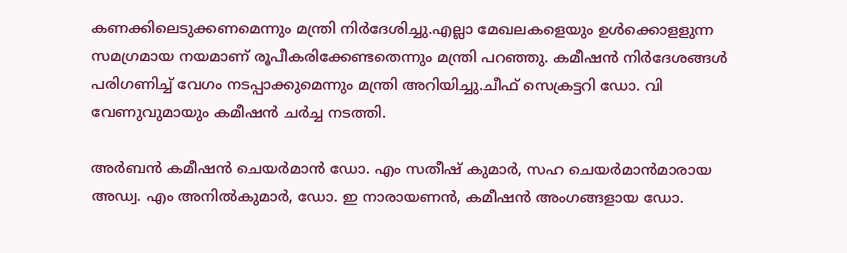കണക്കിലെടുക്കണമെന്നും മന്ത്രി നിർദേശിച്ചു.എല്ലാ മേഖലകളെയും ഉൾക്കൊളളുന്ന സമഗ്രമായ നയമാണ് രൂപീകരിക്കേണ്ടതെന്നും മന്ത്രി പറഞ്ഞു. കമീഷൻ നിർദേശങ്ങൾ പരിഗണിച്ച് വേഗം നടപ്പാക്കുമെന്നും മന്ത്രി അറിയിച്ചു.ചീഫ് സെക്രട്ടറി ഡോ. വി വേണുവുമായും കമീഷൻ ചർച്ച നടത്തി.

അർബൻ കമീഷൻ ചെയർമാൻ ഡോ. എം സതീഷ് കുമാർ, സഹ ചെയർമാൻമാരായ അഡ്വ. എം അനിൽകുമാർ, ഡോ. ഇ നാരായണൻ, കമീഷൻ അംഗങ്ങളായ ഡോ.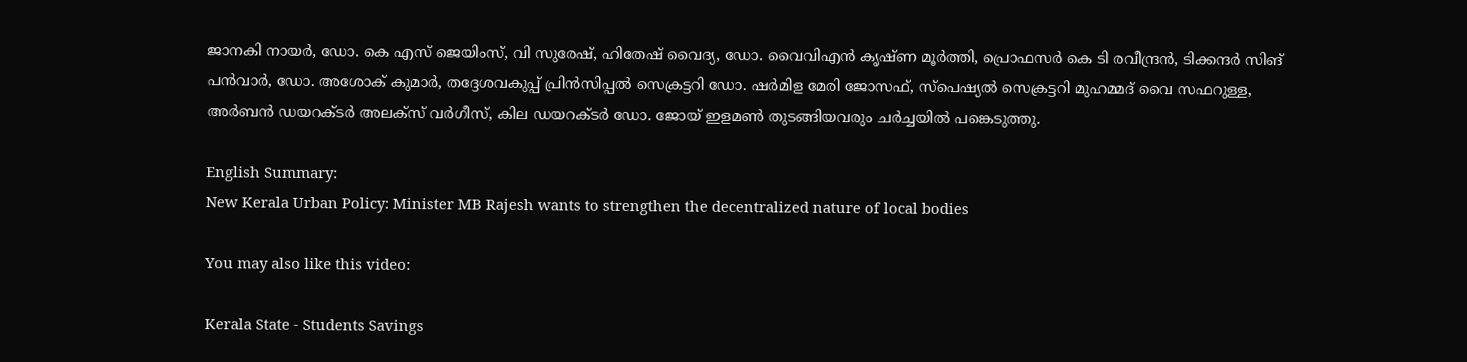ജാനകി നായർ, ഡോ. കെ എസ് ജെയിംസ്, വി സുരേഷ്, ഹിതേഷ് വൈദ്യ, ഡോ. വൈവിഎൻ കൃഷ്ണ മൂർത്തി, പ്രൊഫസർ കെ ടി രവീന്ദ്രൻ, ടിക്കന്ദർ സിങ് പൻവാർ, ഡോ. അശോക് കുമാർ, തദ്ദേശവകുപ്പ് പ്രിൻസിപ്പൽ സെക്രട്ടറി ഡോ. ഷർമിള മേരി ജോസഫ്, സ്‌പെഷ്യൽ സെക്രട്ടറി മുഹമ്മദ് വൈ സഫറുള്ള, അർബൻ ഡയറക്ടർ അലക്‌സ് വർഗീസ്, കില ഡയറക്ടർ ഡോ. ജോയ് ഇളമൺ തുടങ്ങിയവരും ചർച്ചയിൽ പങ്കെടുത്തു.

English Summary:
New Kerala Urban Policy: Minister MB Rajesh wants to strengthen the decentralized nature of local bodies

You may also like this video:

Kerala State - Students Savings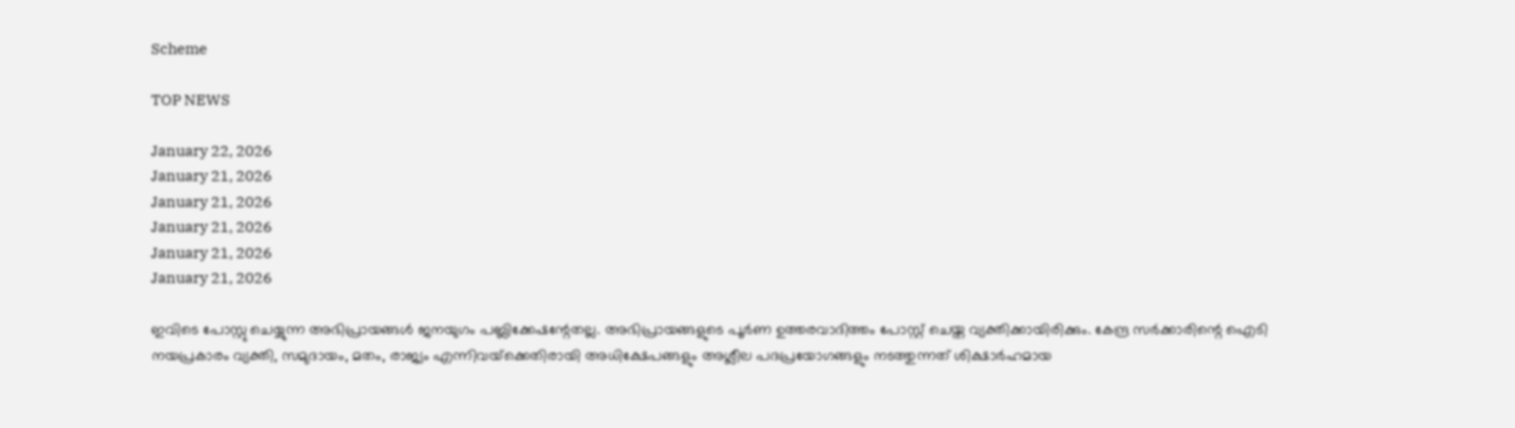Scheme

TOP NEWS

January 22, 2026
January 21, 2026
January 21, 2026
January 21, 2026
January 21, 2026
January 21, 2026

ഇവിടെ പോസ്റ്റു ചെയ്യുന്ന അഭിപ്രായങ്ങള്‍ ജനയുഗം പബ്ലിക്കേഷന്റേതല്ല. അഭിപ്രായങ്ങളുടെ പൂര്‍ണ ഉത്തരവാദിത്തം പോസ്റ്റ് ചെയ്ത വ്യക്തിക്കായിരിക്കും. കേന്ദ്ര സര്‍ക്കാരിന്റെ ഐടി നയപ്രകാരം വ്യക്തി, സമുദായം, മതം, രാജ്യം എന്നിവയ്‌ക്കെതിരായി അധിക്ഷേപങ്ങളും അശ്ലീല പദപ്രയോഗങ്ങളും നടത്തുന്നത് ശിക്ഷാര്‍ഹമായ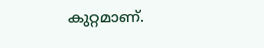കുറ്റമാണ്.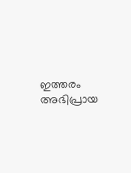ഇത്തരം അഭിപ്രായ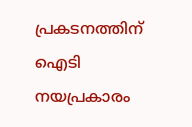പ്രകടനത്തിന് ഐടി നയപ്രകാരം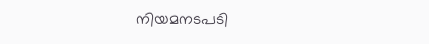നിയമനടപടി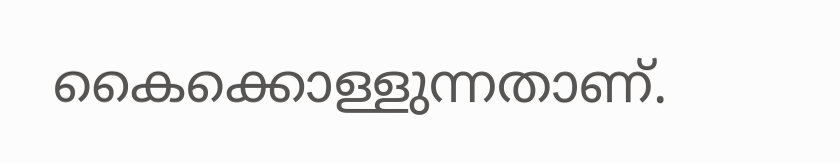കൈക്കൊള്ളുന്നതാണ്.